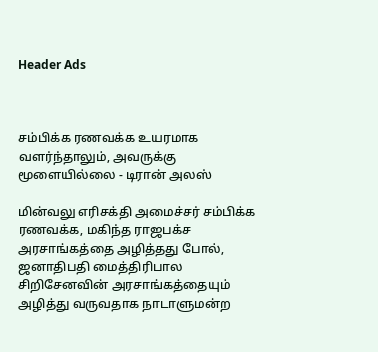Header Ads



சம்பிக்க ரணவக்க உயரமாக வளர்ந்தாலும், அவருக்கு மூளையில்லை - டிரான் அலஸ்

மின்வலு எரிசக்தி அமைச்சர் சம்பிக்க ரணவக்க, மகிந்த ராஜபக்ச அரசாங்கத்தை அழித்தது போல், ஜனாதிபதி மைத்திரிபால சிறிசேனவின் அரசாங்கத்தையும் அழித்து வருவதாக நாடாளுமன்ற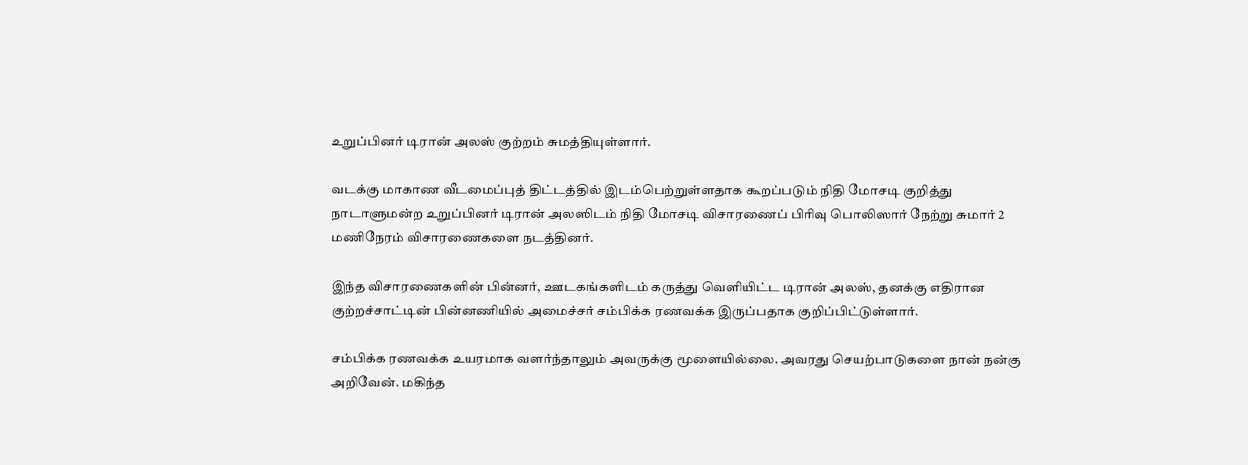உறுப்பினர் டிரான் அலஸ் குற்றம் சுமத்தியுள்ளார்.

வடக்கு மாகாண வீடமைப்புத் திட்டத்தில் இடம்பெற்றுள்ளதாக கூறப்படும் நிதி மோசடி குறித்து நாடாளுமன்ற உறுப்பினர் டிரான் அலஸிடம் நிதி மோசடி விசாரணைப் பிரிவு பொலிஸார் நேற்று சுமார் 2 மணிநேரம் விசாரணைகளை நடத்தினர்.

இந்த விசாரணைகளின் பின்னர், ஊடகங்களிடம் கருத்து வெளியிட்ட டிரான் அலஸ், தனக்கு எதிரான குற்றச்சாட்டின் பின்னணியில் அமைச்சர் சம்பிக்க ரணவக்க இருப்பதாக குறிப்பிட்டுள்ளார்.

சம்பிக்க ரணவக்க உயரமாக வளர்ந்தாலும் அவருக்கு மூளையில்லை. அவரது செயற்பாடுகளை நான் நன்கு அறிவேன். மகிந்த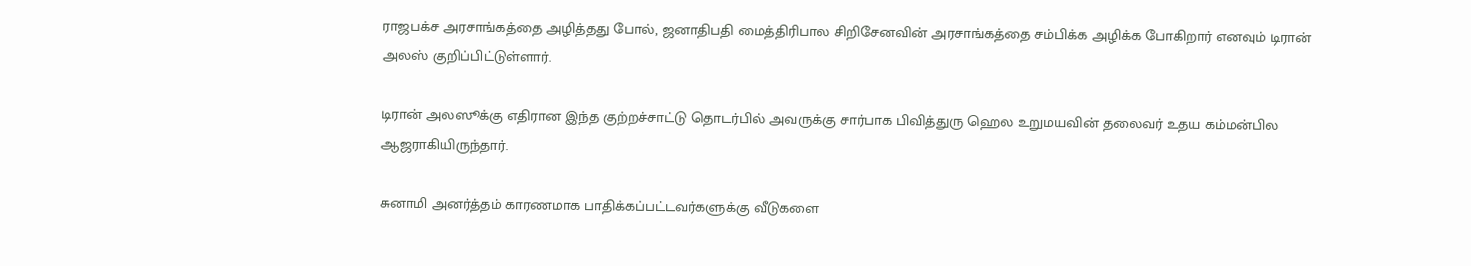ராஜபக்ச அரசாங்கத்தை அழித்தது போல், ஜனாதிபதி மைத்திரிபால சிறிசேனவின் அரசாங்கத்தை சம்பிக்க அழிக்க போகிறார் எனவும் டிரான் அலஸ் குறிப்பிட்டுள்ளார்.

டிரான் அலஸூக்கு எதிரான இந்த குற்றச்சாட்டு தொடர்பில் அவருக்கு சார்பாக பிவித்துரு ஹெல உறுமயவின் தலைவர் உதய கம்மன்பில ஆஜராகியிருந்தார்.

சுனாமி அனர்த்தம் காரணமாக பாதிக்கப்பட்டவர்களுக்கு வீடுகளை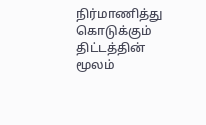நிர்மாணித்து கொடுக்கும் திட்டத்தின் மூலம்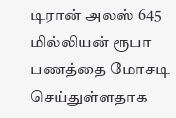டிரான் அலஸ் 645 மில்லியன் ரூபா பணத்தை மோசடி செய்துள்ளதாக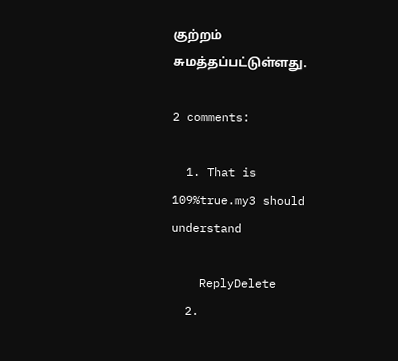குற்றம் சுமத்தப்பட்டுள்ளது.

2 comments:

  1. That is 109%true.my3 should understand

    ReplyDelete
  2.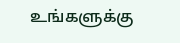உங்களுக்கு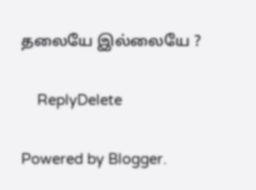தலையே இல்லையே ?

    ReplyDelete

Powered by Blogger.